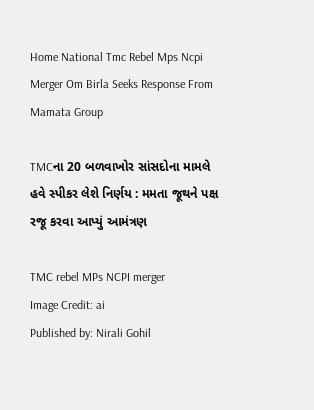Home National Tmc Rebel Mps Ncpi Merger Om Birla Seeks Response From Mamata Group

TMCના 20 બળવાખોર સાંસદોના મામલે હવે સ્પીકર લેશે નિર્ણય : મમતા જૂથને પક્ષ રજૂ કરવા આપ્યું આમંત્રણ

TMC rebel MPs NCPI merger
Image Credit: ai
Published by: Nirali Gohil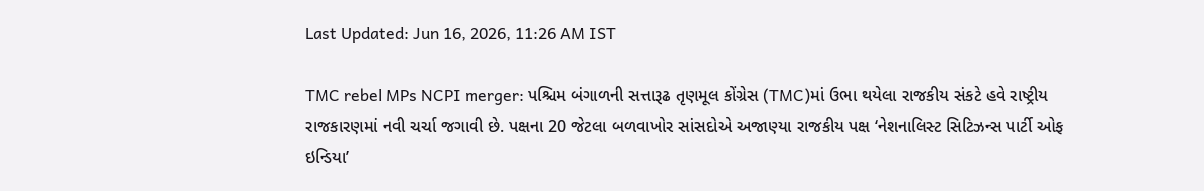Last Updated: Jun 16, 2026, 11:26 AM IST

TMC rebel MPs NCPI merger: પશ્ચિમ બંગાળની સત્તારૂઢ તૃણમૂલ કોંગ્રેસ (TMC)માં ઉભા થયેલા રાજકીય સંકટે હવે રાષ્ટ્રીય રાજકારણમાં નવી ચર્ચા જગાવી છે. પક્ષના 20 જેટલા બળવાખોર સાંસદોએ અજાણ્યા રાજકીય પક્ષ ‘નેશનાલિસ્ટ સિટિઝન્સ પાર્ટી ઓફ ઇન્ડિયા’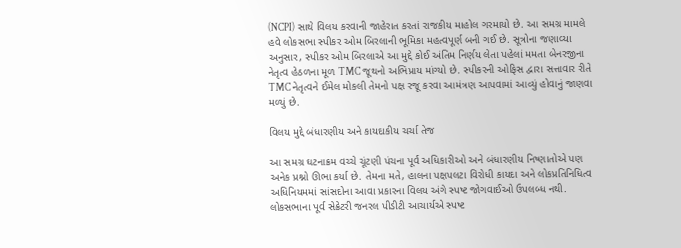(NCPI) સાથે વિલય કરવાની જાહેરાત કરતાં રાજકીય માહોલ ગરમાયો છે. આ સમગ્ર મામલે હવે લોકસભા સ્પીકર ઓમ બિરલાની ભૂમિકા મહત્વપૂર્ણ બની ગઈ છે. સૂત્રોના જણાવ્યા અનુસાર, સ્પીકર ઓમ બિરલાએ આ મુદ્દે કોઈ અંતિમ નિર્ણય લેતા પહેલાં મમતા બેનરજીના નેતૃત્વ હેઠળના મૂળ TMC જૂથનો અભિપ્રાય માંગ્યો છે. સ્પીકરની ઓફિસ દ્વારા સત્તાવાર રીતે TMC નેતૃત્વને ઈમેલ મોકલી તેમનો પક્ષ રજૂ કરવા આમંત્રણ આપવામાં આવ્યું હોવાનું જાણવા મળ્યું છે.

વિલય મુદ્દે બંધારણીય અને કાયદાકીય ચર્ચા તેજ

આ સમગ્ર ઘટનાક્રમ વચ્ચે ચૂંટણી પંચના પૂર્વ અધિકારીઓ અને બંધારણીય નિષ્ણાતોએ પણ અનેક પ્રશ્નો ઊભા કર્યા છે. તેમના મતે, હાલના પક્ષપલટા વિરોધી કાયદા અને લોકપ્રતિનિધિત્વ અધિનિયમમાં સાંસદોના આવા પ્રકારના વિલય અંગે સ્પષ્ટ જોગવાઈઓ ઉપલબ્ધ નથી. લોકસભાના પૂર્વ સેક્રેટરી જનરલ પીડીટી આચાર્યએ સ્પષ્ટ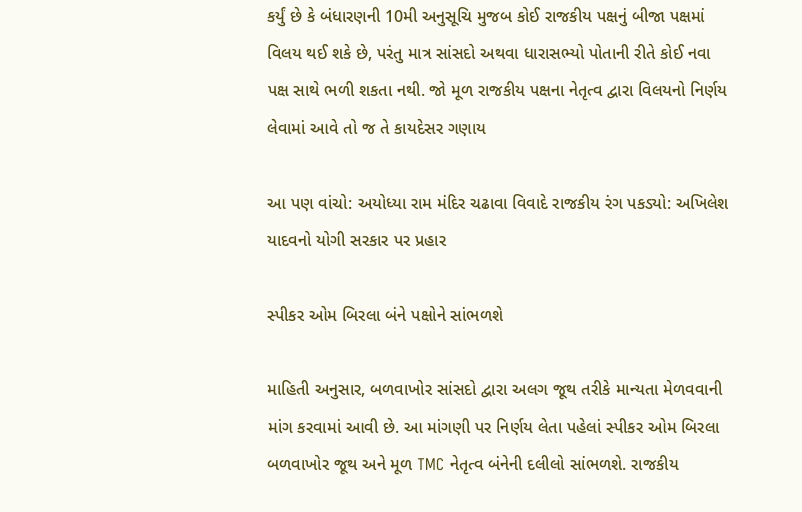કર્યું છે કે બંધારણની 10મી અનુસૂચિ મુજબ કોઈ રાજકીય પક્ષનું બીજા પક્ષમાં વિલય થઈ શકે છે, પરંતુ માત્ર સાંસદો અથવા ધારાસભ્યો પોતાની રીતે કોઈ નવા પક્ષ સાથે ભળી શકતા નથી. જો મૂળ રાજકીય પક્ષના નેતૃત્વ દ્વારા વિલયનો નિર્ણય લેવામાં આવે તો જ તે કાયદેસર ગણાય

આ પણ વાંચો: અયોધ્યા રામ મંદિર ચઢાવા વિવાદે રાજકીય રંગ પકડ્યો: અખિલેશ યાદવનો યોગી સરકાર પર પ્રહાર

સ્પીકર ઓમ બિરલા બંને પક્ષોને સાંભળશે

માહિતી અનુસાર, બળવાખોર સાંસદો દ્વારા અલગ જૂથ તરીકે માન્યતા મેળવવાની માંગ કરવામાં આવી છે. આ માંગણી પર નિર્ણય લેતા પહેલાં સ્પીકર ઓમ બિરલા બળવાખોર જૂથ અને મૂળ TMC નેતૃત્વ બંનેની દલીલો સાંભળશે. રાજકીય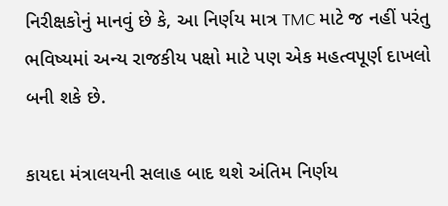નિરીક્ષકોનું માનવું છે કે, આ નિર્ણય માત્ર TMC માટે જ નહીં પરંતુ ભવિષ્યમાં અન્ય રાજકીય પક્ષો માટે પણ એક મહત્વપૂર્ણ દાખલો બની શકે છે.

કાયદા મંત્રાલયની સલાહ બાદ થશે અંતિમ નિર્ણય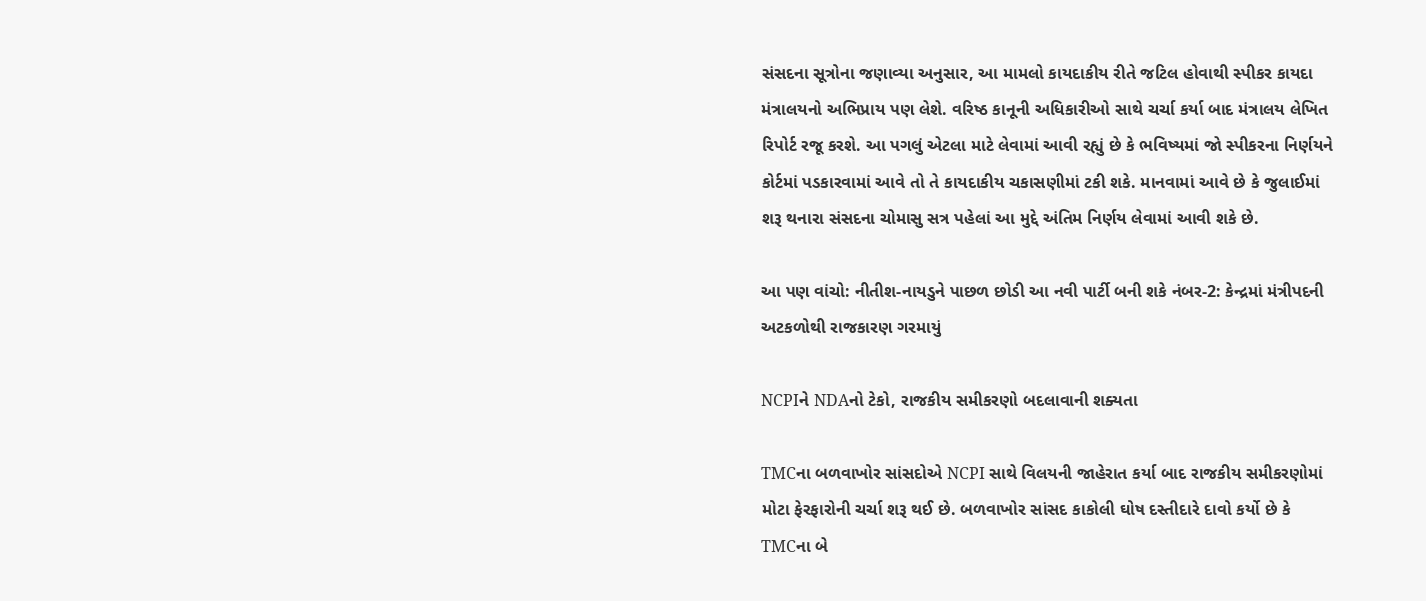સંસદના સૂત્રોના જણાવ્યા અનુસાર, આ મામલો કાયદાકીય રીતે જટિલ હોવાથી સ્પીકર કાયદા મંત્રાલયનો અભિપ્રાય પણ લેશે. વરિષ્ઠ કાનૂની અધિકારીઓ સાથે ચર્ચા કર્યા બાદ મંત્રાલય લેખિત રિપોર્ટ રજૂ કરશે. આ પગલું એટલા માટે લેવામાં આવી રહ્યું છે કે ભવિષ્યમાં જો સ્પીકરના નિર્ણયને કોર્ટમાં પડકારવામાં આવે તો તે કાયદાકીય ચકાસણીમાં ટકી શકે. માનવામાં આવે છે કે જુલાઈમાં શરૂ થનારા સંસદના ચોમાસુ સત્ર પહેલાં આ મુદ્દે અંતિમ નિર્ણય લેવામાં આવી શકે છે.

આ પણ વાંચો: નીતીશ-નાયડુને પાછળ છોડી આ નવી પાર્ટી બની શકે નંબર-2: કેન્દ્રમાં મંત્રીપદની અટકળોથી રાજકારણ ગરમાયું

NCPIને NDAનો ટેકો, રાજકીય સમીકરણો બદલાવાની શક્યતા

TMCના બળવાખોર સાંસદોએ NCPI સાથે વિલયની જાહેરાત કર્યા બાદ રાજકીય સમીકરણોમાં મોટા ફેરફારોની ચર્ચા શરૂ થઈ છે. બળવાખોર સાંસદ કાકોલી ઘોષ દસ્તીદારે દાવો કર્યો છે કે TMCના બે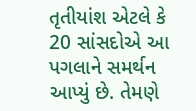તૃતીયાંશ એટલે કે 20 સાંસદોએ આ પગલાને સમર્થન આપ્યું છે. તેમણે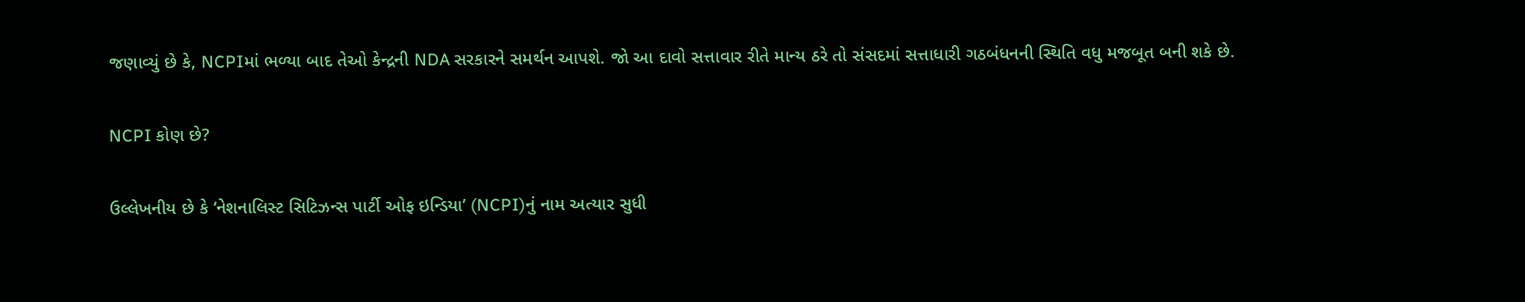જણાવ્યું છે કે, NCPIમાં ભળ્યા બાદ તેઓ કેન્દ્રની NDA સરકારને સમર્થન આપશે. જો આ દાવો સત્તાવાર રીતે માન્ય ઠરે તો સંસદમાં સત્તાધારી ગઠબંધનની સ્થિતિ વધુ મજબૂત બની શકે છે.

NCPI કોણ છે?

ઉલ્લેખનીય છે કે ‘નેશનાલિસ્ટ સિટિઝન્સ પાર્ટી ઓફ ઇન્ડિયા’ (NCPI)નું નામ અત્યાર સુધી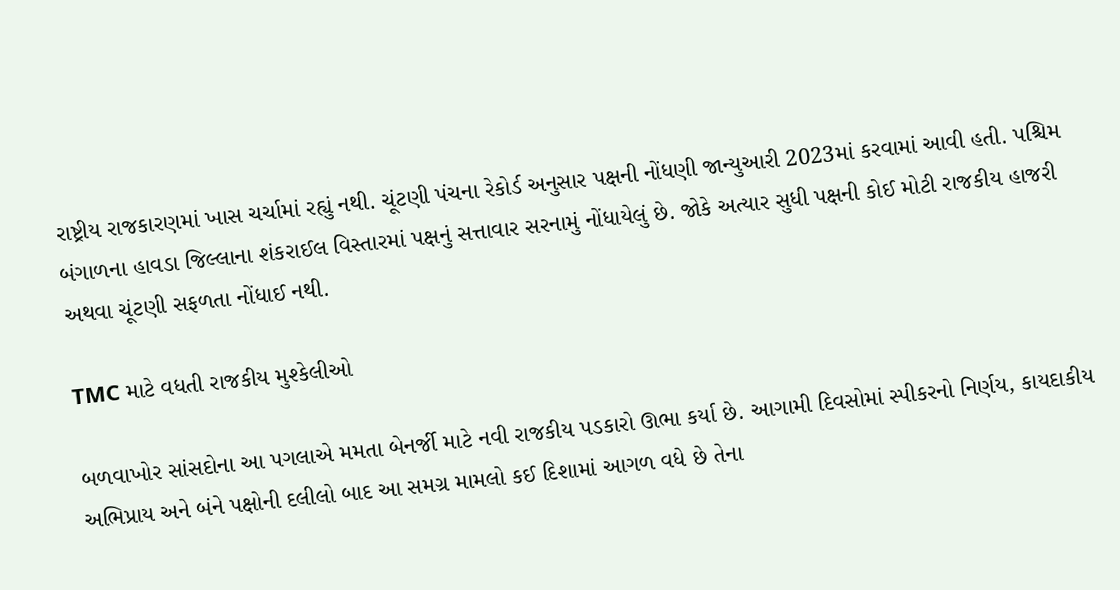રાષ્ટ્રીય રાજકારણમાં ખાસ ચર્ચામાં રહ્યું નથી. ચૂંટણી પંચના રેકોર્ડ અનુસાર પક્ષની નોંધણી જાન્યુઆરી 2023માં કરવામાં આવી હતી. પશ્ચિમ બંગાળના હાવડા જિલ્લાના શંકરાઈલ વિસ્તારમાં પક્ષનું સત્તાવાર સરનામું નોંધાયેલું છે. જોકે અત્યાર સુધી પક્ષની કોઈ મોટી રાજકીય હાજરી અથવા ચૂંટણી સફળતા નોંધાઈ નથી.

TMC માટે વધતી રાજકીય મુશ્કેલીઓ

બળવાખોર સાંસદોના આ પગલાએ મમતા બેનર્જી માટે નવી રાજકીય પડકારો ઊભા કર્યા છે. આગામી દિવસોમાં સ્પીકરનો નિર્ણય, કાયદાકીય અભિપ્રાય અને બંને પક્ષોની દલીલો બાદ આ સમગ્ર મામલો કઈ દિશામાં આગળ વધે છે તેના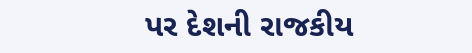પર દેશની રાજકીય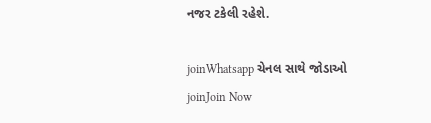નજર ટકેલી રહેશે.

joinWhatsapp ચેનલ સાથે જોડાઓ
joinJoin Now